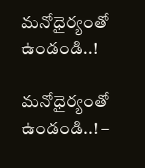మనోధైర్యంతో ఉండండి..!

మనోధైర్యంతో ఉండండి..! –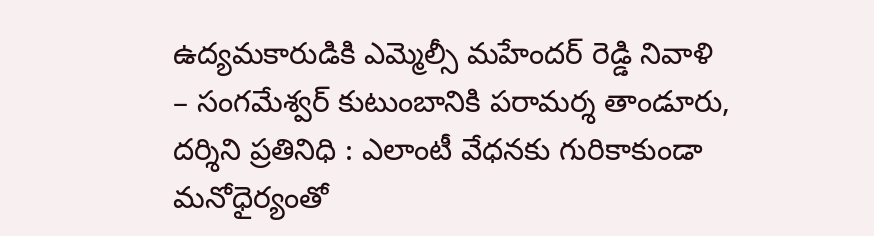ఉద్యమకారుడికి ఎమ్మెల్సీ మహేందర్ రెడ్డి నివాళి – సంగమేశ్వర్ కుటుంబానికి పరామర్శ తాండూరు, దర్శిని ప్రతినిధి : ఎలాంటీ వేధనకు గురికాకుండా మనోధైర్యంతో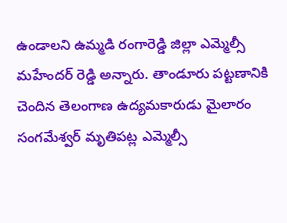ఉండాలని ఉమ్మడి రంగారెడ్డి జిల్లా ఎమ్మెల్సీ మహేందర్ రెడ్డి అన్నారు. తాండూరు పట్టణానికి చెందిన తెలంగాణ ఉద్యమకారుడు మైలారం సంగమేశ్వర్ మృతిపట్ల ఎమ్మెల్సీ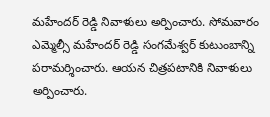మహేందర్ రెడ్డి నివాళులు అర్పించారు. సోమవారం ఎమ్మెల్సీ మహేందర్ రెడ్డి సంగమేశ్వర్ కుటుంబాన్ని పరామర్శించారు. ఆయన చిత్రపటానికి నివాళులు అర్పించారు.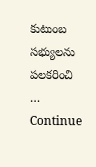కుటుంబ సభ్యులను పలకరించి … Continue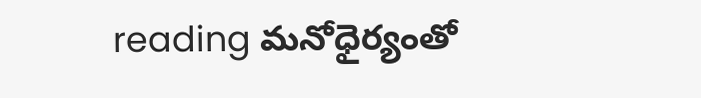reading మనోధైర్యంతో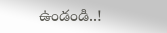ఉండండి..!